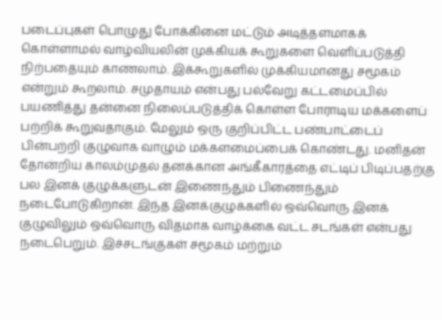படைப்புகள் பொழுது போக்கினை மட்டும் அடித்தளமாகக் கொள்ளாமல் வாழ்வியலின் முக்கியக் கூறுகளை வெளிப்படுத்தி நிற்பதையும் காணலாம். இக்கூறுகளில் முக்கியமானது சமூகம் என்றும் கூறலாம். சமுதாயம் என்பது பல்வேறு கட்டமைப்பில் பயணித்து தன்னை நிலைப்படுத்திக் கொள்ள போராடிய மக்களைப் பற்றிக் கூறுவதாகும். மேலும் ஒரு குறிப்பிட்ட பண்பாட்டைப் பின்பற்றி குழுவாக வாழும் மக்களமைப்பைக் கொண்டது. மனிதன் தோன்றிய காலம்முதல் தனக்கான அங்கீகாரத்தை எட்டிப் பிடிப்பதற்கு பல இனக் குழுக்களுடன் இணைந்தும் பிணைந்தும் நடைபோடுகிறான். இந்த இனக்குழுக்களில் ஒவ்வொரு இனக் குழுவிலும் ஒவ்வொரு விதமாக வாழ்க்கை வட்ட சடங்கள் என்பது நடைபெறும். இச்சடங்குகள் சமூகம் மற்றும்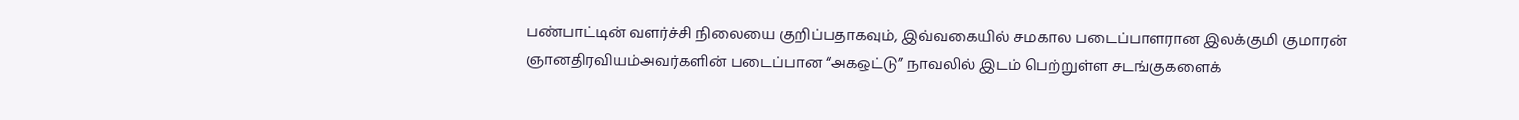பண்பாட்டின் வளர்ச்சி நிலையை குறிப்பதாகவும், இவ்வகையில் சமகால படைப்பாளரான இலக்குமி குமாரன் ஞானதிரவியம்அவர்களின் படைப்பான “அகஒட்டு” நாவலில் இடம் பெற்றுள்ள சடங்குகளைக்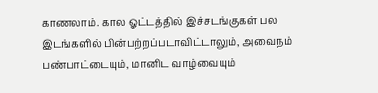காணலாம். கால ஓட்டத்தில் இச்சடங்குகள் பல இடங்களில் பின்பற்றப்படாவிட்டாலும், அவைநம் பண்பாட்டையும், மானிட வாழ்வையும்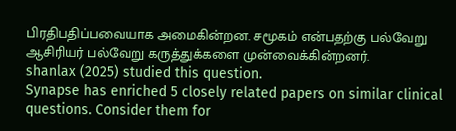பிரதிபதிப்பவையாக அமைகின்றன. சமூகம் என்பதற்கு பல்வேறு ஆசிரியர் பல்வேறு கருத்துக்களை முன்வைக்கின்றனர்.
shanlax (2025) studied this question.
Synapse has enriched 5 closely related papers on similar clinical questions. Consider them for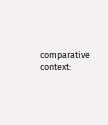comparative context: